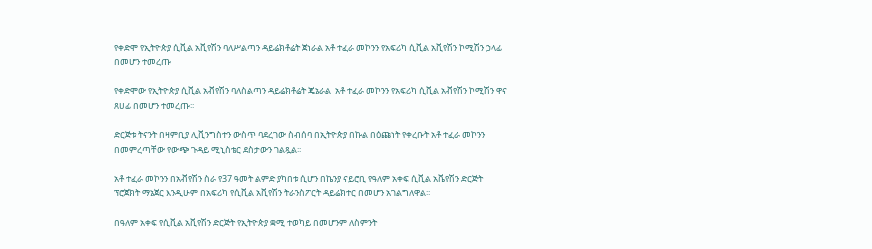የቀድሞ የኢትዮጵያ ሲቪል አቪየሽን ባለሥልጣን ዳይሬክቶሬት ጀነራል አቶ ተፈራ መኮንን የአፍሪካ ሲቪል አቪየሽን ኮሚሽን ኃላፊ በመሆን ተመረጡ

የቀድሞው የኢትዮጵያ ሲቪል አቭየሽን ባለስልጣን ዳይሬክቶሬት ጄኔራል  አቶ ተፈራ መኮንን የአፍሪካ ሲቪል አቭየሽን ኮሚሽን ዋና ጸሀፊ በመሆን ተመረጡ፡፡

ድርጅቱ ትናንት በዛምቢያ ሊቪንግስተን ውስጥ ባደረገው ስብሰባ በኢትዮጵያ በኩል በዕጩነት የቀረቡት አቶ ተፈራ መኮንን በመምረጣቸው የውጭ ጉዳይ ሚኒስቴር ደስታውን ገልጿል፡፡

አቶ ተፈራ መኮንን በአቭየሽን ስራ የ37 ዓመት ልምድ ያካበቱ ሲሆን በኬንያ ናይሮቢ የዓለም አቀፍ ሲቪል አቬየሽን ድርጅት ፕሮጀክት ማኔጀር እንዲሁም በአፍሪካ የሲቪል አቪየሽን ትራንስፖርት ዳይሬክተር በመሆን አገልግለዋል፡፡

በዓለም አቀፍ የሲቪል አቪየሽን ድርጅት የኢትዮጵያ ቋሚ ተወካይ በመሆንም ለስምንት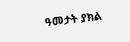ዓመታት ያክል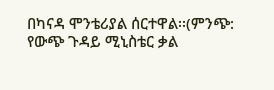በካናዳ ሞንቴሪያል ሰርተዋል፡፡(ምንጭ:  የውጭ ጉዳይ ሚኒስቴር ቃል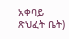አቀባይ ጽህፈት ቤት)